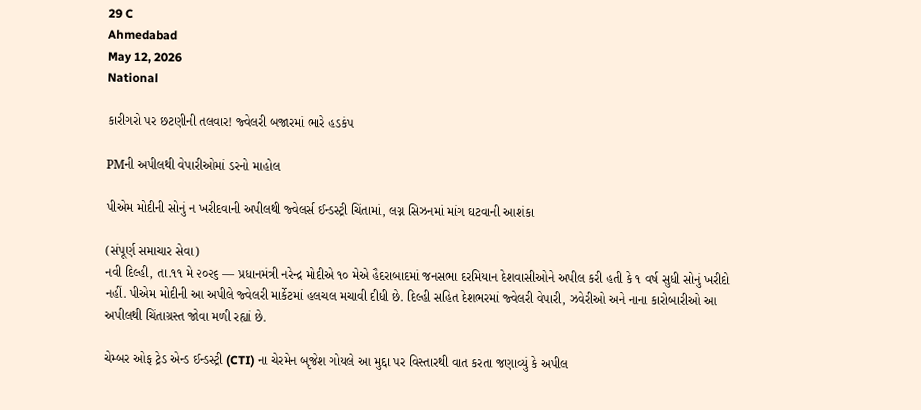29 C
Ahmedabad
May 12, 2026
National

કારીગરો પર છટણીની તલવાર! જ્વેલરી બજારમાં ભારે હડકંપ

PMની અપીલથી વેપારીઓમાં ડરનો માહોલ

પીએમ મોદીની સોનું ન ખરીદવાની અપીલથી જ્વેલર્સ ઈન્ડસ્ટ્રી ચિંતામાં, લગ્ન સિઝનમાં માંગ ઘટવાની આશંકા

(સંપૂર્ણ સમાચાર સેવા)
નવી દિલ્હી, તા.૧૧ મે ૨૦૨૬ — પ્રધાનમંત્રી નરેન્દ્ર મોદીએ ૧૦ મેએ હૈદરાબાદમાં જનસભા દરમિયાન દેશવાસીઓને અપીલ કરી હતી કે ૧ વર્ષ સુધી સોનું ખરીદો નહીં. પીએમ મોદીની આ અપીલે જ્વેલરી માર્કેટમાં હલચલ મચાવી દીધી છે. દિલ્હી સહિત દેશભરમાં જ્વેલરી વેપારી, ઝવેરીઓ અને નાના કારોબારીઓ આ અપીલથી ચિંતાગ્રસ્ત જોવા મળી રહ્યાં છે.

ચેમ્બર ઓફ ટ્રેડ એન્ડ ઈન્ડસ્ટ્રી (CTI) ના ચેરમેન બૃજેશ ગોયલે આ મુદ્દા પર વિસ્તારથી વાત કરતા જણાવ્યું કે અપીલ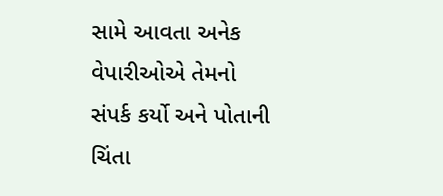સામે આવતા અનેક વેપારીઓએ તેમનો સંપર્ક કર્યો અને પોતાની ચિંતા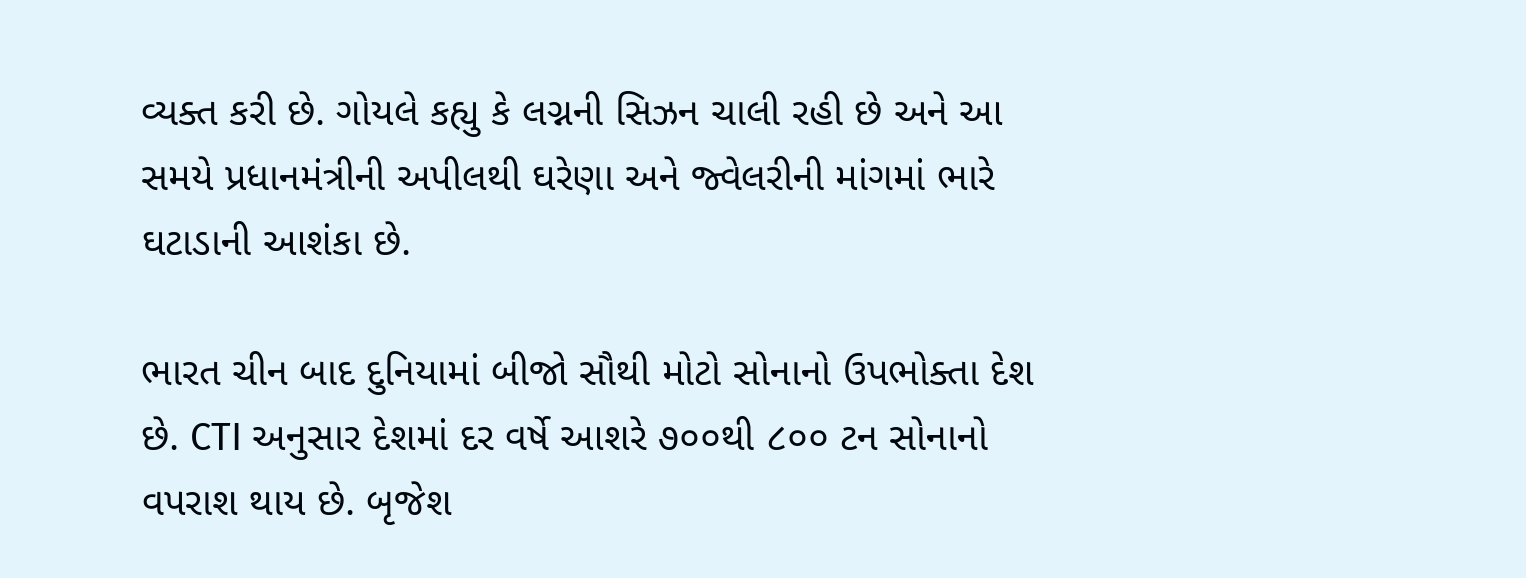વ્યક્ત કરી છે. ગોયલે કહ્યુ કે લગ્નની સિઝન ચાલી રહી છે અને આ સમયે પ્રધાનમંત્રીની અપીલથી ઘરેણા અને જ્વેલરીની માંગમાં ભારે ઘટાડાની આશંકા છે.

ભારત ચીન બાદ દુનિયામાં બીજો સૌથી મોટો સોનાનો ઉપભોક્તા દેશ છે. CTI અનુસાર દેશમાં દર વર્ષે આશરે ૭૦૦થી ૮૦૦ ટન સોનાનો વપરાશ થાય છે. બૃજેશ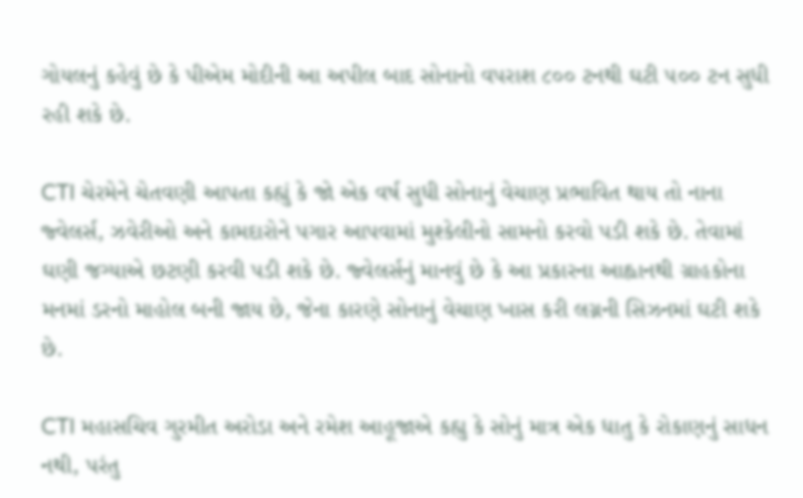ગોયલનું કહેવું છે કે પીએમ મોદીની આ અપીલ બાદ સોનાનો વપરાશ ૮૦૦ ટનથી ઘટી ૫૦૦ ટન સુધી રહી શકે છે.

CTI ચેરમેને ચેતવણી આપતા કહ્યું કે જો એક વર્ષ સુધી સોનાનું વેચાણ પ્રભાવિત થાય તો નાના જ્વેલર્સ, ઝવેરીઓ અને કામદારોને પગાર આપવામાં મુશ્કેલીનો સામનો કરવો પડી શકે છે. તેવામાં ઘણી જગ્યાએ છટણી કરવી પડી શકે છે. જ્વેલર્સનું માનવું છે કે આ પ્રકારના આહ્વાનથી ગ્રાહકોના મનમાં ડરનો માહોલ બની જાય છે, જેના કારણે સોનાનું વેચાણ ખાસ કરી લગ્નની સિઝનમાં ઘટી શકે છે.

CTI મહાસચિવ ગુરમીત અરોડા અને રમેશ આહૂજાએ કહ્યુ કે સોનું માત્ર એક ધાતુ કે રોકાણનું સાધન નથી, પરંતુ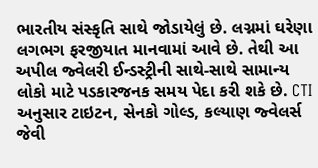ભારતીય સંસ્કૃતિ સાથે જોડાયેલું છે. લગ્નમાં ઘરેણા લગભગ ફરજીયાત માનવામાં આવે છે. તેથી આ અપીલ જ્વેલરી ઈન્ડસ્ટ્રીની સાથે-સાથે સામાન્ય લોકો માટે પડકારજનક સમય પેદા કરી શકે છે. CTI અનુસાર ટાઇટન, સેનકો ગોલ્ડ, કલ્યાણ જ્વેલર્સ જેવી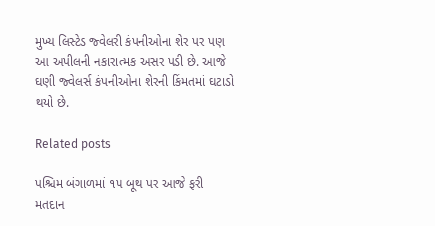મુખ્ય લિસ્ટેડ જ્વેલરી કંપનીઓના શેર પર પણ આ અપીલની નકારાત્મક અસર પડી છે. આજે ઘણી જ્વેલર્સ કંપનીઓના શેરની કિંમતમાં ઘટાડો થયો છે.

Related posts

પશ્ચિમ બંગાળમાં ૧૫ બૂથ પર આજે ફરી મતદાન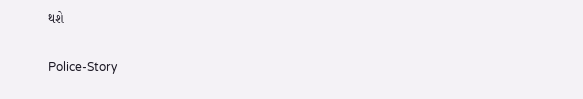થશે

Police-Story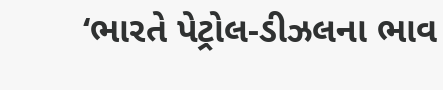‘ભારતે પેટ્રોલ-ડીઝલના ભાવ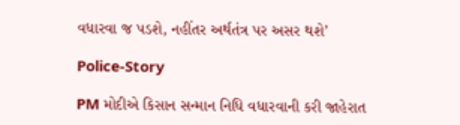વધારવા જ પડશે, નહીંતર અર્થતંત્ર પર અસર થશે’

Police-Story

PM મોદીએ કિસાન સન્માન નિધિ વધારવાની કરી જાહેરાત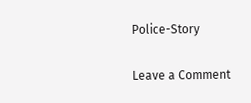Police-Story

Leave a Comment